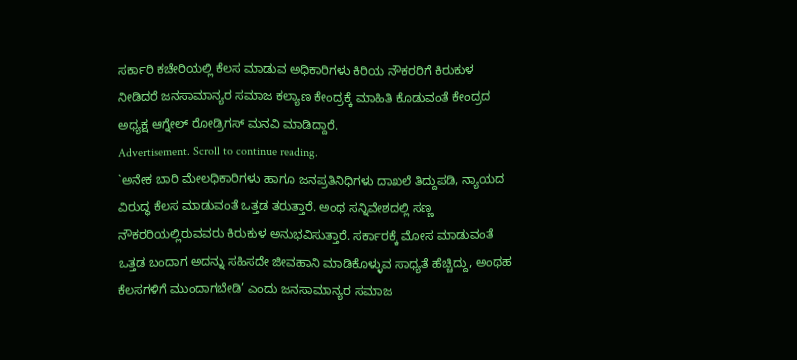ಸರ್ಕಾರಿ ಕಚೇರಿಯಲ್ಲಿ ಕೆಲಸ ಮಾಡುವ ಅಧಿಕಾರಿಗಳು ಕಿರಿಯ ನೌಕರರಿಗೆ ಕಿರುಕುಳ ನೀಡಿದರೆ ಜನಸಾಮಾನ್ಯರ ಸಮಾಜ ಕಲ್ಯಾಣ ಕೇಂದ್ರಕ್ಕೆ ಮಾಹಿತಿ ಕೊಡುವಂತೆ ಕೇಂದ್ರದ ಅಧ್ಯಕ್ಷ ಆಗ್ನೇಲ್ ರೋಡ್ರಿಗಸ್ ಮನವಿ ಮಾಡಿದ್ದಾರೆ.
Advertisement. Scroll to continue reading.
`ಅನೇಕ ಬಾರಿ ಮೇಲಧಿಕಾರಿಗಳು ಹಾಗೂ ಜನಪ್ರತಿನಿಧಿಗಳು ದಾಖಲೆ ತಿದ್ದುಪಡಿ, ನ್ಯಾಯದ ವಿರುದ್ಧ ಕೆಲಸ ಮಾಡುವಂತೆ ಒತ್ತಡ ತರುತ್ತಾರೆ. ಅಂಥ ಸನ್ನಿವೇಶದಲ್ಲಿ ಸಣ್ಣ ನೌಕರರಿಯಲ್ಲಿರುವವರು ಕಿರುಕುಳ ಅನುಭವಿಸುತ್ತಾರೆ. ಸರ್ಕಾರಕ್ಕೆ ಮೋಸ ಮಾಡುವಂತೆ ಒತ್ತಡ ಬಂದಾಗ ಅದನ್ನು ಸಹಿಸದೇ ಜೀವಹಾನಿ ಮಾಡಿಕೊಳ್ಳುವ ಸಾಧ್ಯತೆ ಹೆಚ್ಚಿದ್ದು, ಅಂಥಹ ಕೆಲಸಗಳಿಗೆ ಮುಂದಾಗಬೇಡಿ’ ಎಂದು ಜನಸಾಮಾನ್ಯರ ಸಮಾಜ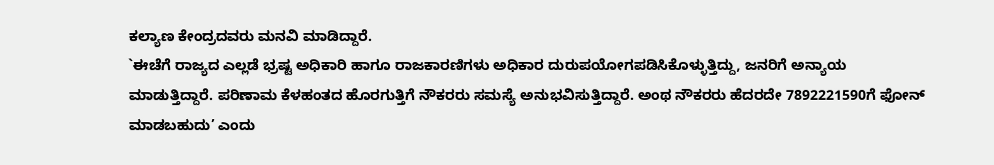ಕಲ್ಯಾಣ ಕೇಂದ್ರದವರು ಮನವಿ ಮಾಡಿದ್ದಾರೆ.
`ಈಚೆಗೆ ರಾಜ್ಯದ ಎಲ್ಲಡೆ ಭ್ರಷ್ಟ ಅಧಿಕಾರಿ ಹಾಗೂ ರಾಜಕಾರಣಿಗಳು ಅಧಿಕಾರ ದುರುಪಯೋಗಪಡಿಸಿಕೊಳ್ಳುತ್ತಿದ್ದು, ಜನರಿಗೆ ಅನ್ಯಾಯ ಮಾಡುತ್ತಿದ್ದಾರೆ. ಪರಿಣಾಮ ಕೆಳಹಂತದ ಹೊರಗುತ್ತಿಗೆ ನೌಕರರು ಸಮಸ್ಯೆ ಅನುಭವಿಸುತ್ತಿದ್ದಾರೆ. ಅಂಥ ನೌಕರರು ಹೆದರದೇ 7892221590ಗೆ ಫೋನ್ ಮಾಡಬಹುದು’ ಎಂದು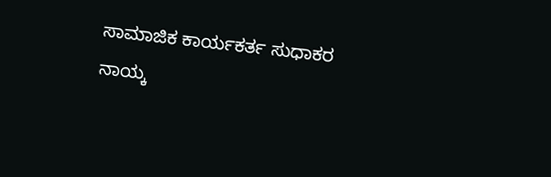ಸಾಮಾಜಿಕ ಕಾರ್ಯಕರ್ತ ಸುಧಾಕರ ನಾಯ್ಕ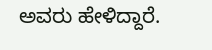ಅವರು ಹೇಳಿದ್ದಾರೆ.